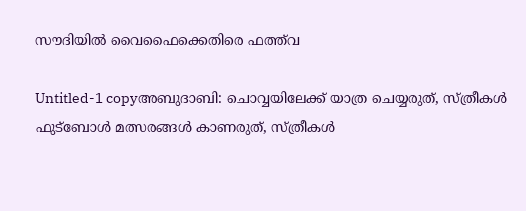സൗദിയില്‍ വൈഫൈക്കെതിരെ ഫത്ത്‌വ

Untitled-1 copyഅബുദാബി: ചൊവ്വയിലേക്ക്‌ യാത്ര ചെയ്യരുത്‌, സ്‌ത്രീകള്‍ ഫുട്‌ബോള്‍ മത്സരങ്ങള്‍ കാണരുത്‌, സ്‌ത്രീകള്‍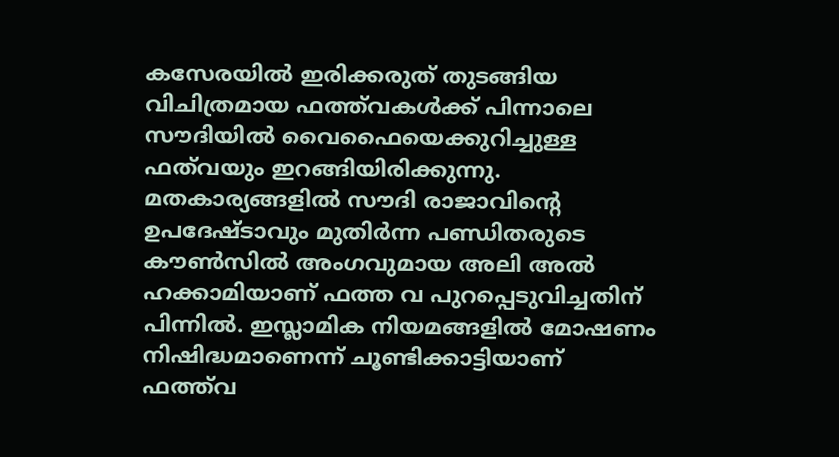കസേരയില്‍ ഇരിക്കരുത്‌ തുടങ്ങിയ വിചിത്രമായ ഫത്ത്‌വകള്‍ക്ക്‌ പിന്നാലെ സൗദിയില്‍ വൈഫൈയെക്കുറിച്ചുള്ള ഫത്‌വയും ഇറങ്ങിയിരിക്കുന്നു. മതകാര്യങ്ങളില്‍ സൗദി രാജാവിന്റെ ഉപദേഷ്ടാവും മുതിര്‍ന്ന പണ്ഡിതരുടെ കൗണ്‍സില്‍ അംഗവുമായ അലി അല്‍ ഹക്കാമിയാണ്‌ ഫത്ത വ പുറപ്പെടുവിച്ചതിന്‌ പിന്നില്‍. ഇസ്ലാമിക നിയമങ്ങളില്‍ മോഷണം നിഷിദ്ധമാണെന്ന്‌ ചൂണ്ടിക്കാട്ടിയാണ്‌ ഫത്ത്‌വ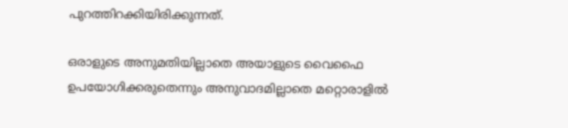പുറത്തിറക്കിയിരിക്കുന്നത്‌.

ഒരാളുടെ അനുമതിയില്ലാതെ അയാളുടെ വൈഫൈ ഉപയോഗിക്കരുതെന്നും അനുവാദമില്ലാതെ മറ്റൊരാളില്‍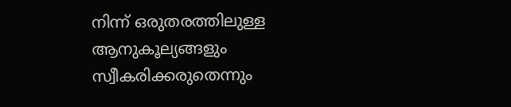നിന്ന്‌ ഒരുതരത്തിലുള്ള ആനുകൂല്യങ്ങളും സ്വീകരിക്കരുതെന്നും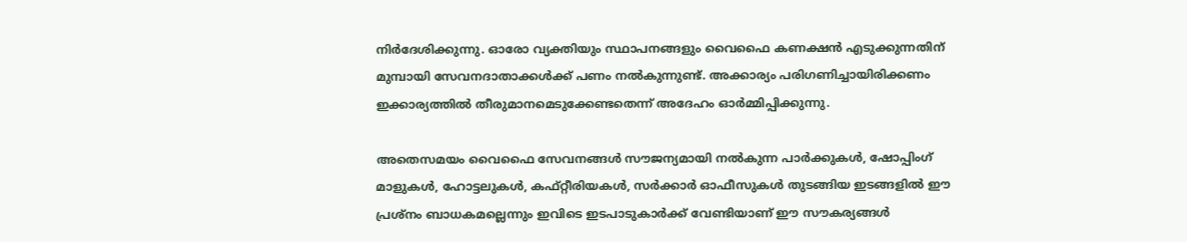നിര്‍ദേശിക്കുന്നു. ഓരോ വ്യക്തിയും സ്ഥാപനങ്ങളും വൈഫൈ കണക്ഷന്‍ എടുക്കുന്നതിന്‌ മുമ്പായി സേവനദാതാക്കള്‍ക്ക്‌ പണം നല്‍കുന്നുണ്ട്‌. അക്കാര്യം പരിഗണിച്ചായിരിക്കണം ഇക്കാര്യത്തില്‍ തീരുമാനമെടുക്കേണ്ടതെന്ന്‌ അദേഹം ഓര്‍മ്മിപ്പിക്കുന്നു.

അതെസമയം വൈഫൈ സേവനങ്ങള്‍ സൗജന്യമായി നല്‍കുന്ന പാര്‍ക്കുകള്‍, ഷോപ്പിംഗ്‌ മാളുകള്‍, ഹോട്ടലുകള്‍, കഫ്‌റ്റീരിയകള്‍, സര്‍ക്കാര്‍ ഓഫീസുകള്‍ തുടങ്ങിയ ഇടങ്ങളില്‍ ഈ പ്രശ്‌നം ബാധകമല്ലെന്നും ഇവിടെ ഇടപാടുകാര്‍ക്ക്‌ വേണ്ടിയാണ്‌ ഈ സൗകര്യങ്ങള്‍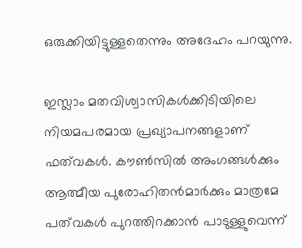ഒരുക്കിയിട്ടുള്ളതെന്നും അദേഹം പറയുന്നു.

ഇസ്ലാം മതവിശ്വാസികള്‍ക്കിടിയിലെ നിയമപരമായ പ്രഖ്യാപനങ്ങളാണ്‌ ഫത്‌വകള്‍. കൗണ്‍സില്‍ അംഗങ്ങള്‍ക്കും ആത്മീയ പുരോഹിതന്‍മാര്‍ക്കും മാത്രമേ പത്‌വകള്‍ പുറത്തിറക്കാന്‍ പാടുള്ളുവെന്ന്‌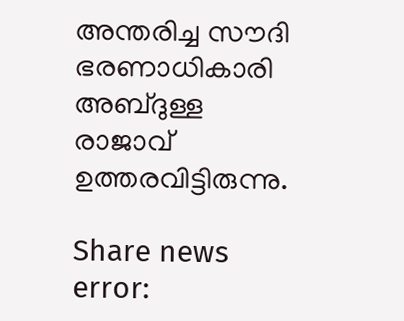അന്തരിച്ച സൗദി ഭരണാധികാരി അബ്ദുള്ള രാജാവ്‌ ഉത്തരവിട്ടിരുന്നു.

Share news
error: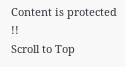Content is protected !!
Scroll to Top